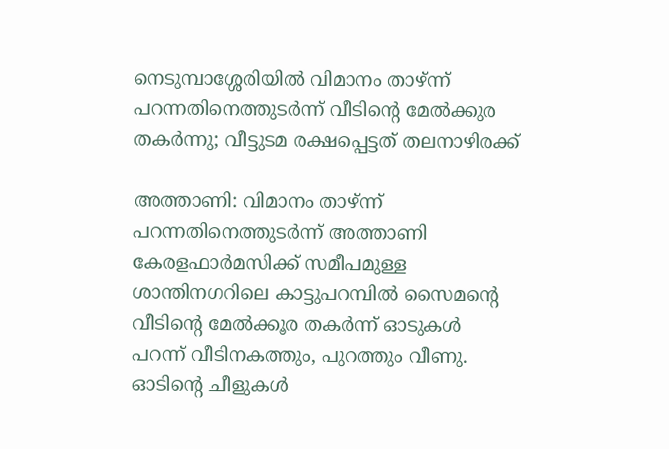നെടുമ്പാശ്ശേരിയിൽ വിമാനം താഴ്ന്ന് പറന്നതിനെത്തുടർന്ന് വീടിന്‍റെ മേൽക്കുര തകർന്നു; വീട്ടുടമ രക്ഷപ്പെട്ടത് തലനാഴിരക്ക്

അത്താണി: വിമാനം താഴ്ന്ന് പറന്നതിനെത്തുടർന്ന് അത്താണി കേരളഫാർമസിക്ക് സമീപമുള്ള ശാന്തിനഗറിലെ കാട്ടുപറമ്പിൽ സൈമന്‍റെ വീടിന്‍റെ മേൽക്കൂര തകർന്ന് ഓടുകൾ പറന്ന് വീടിനകത്തും, പുറത്തും വീണു. ഓടിൻ്റെ ചീളുകൾ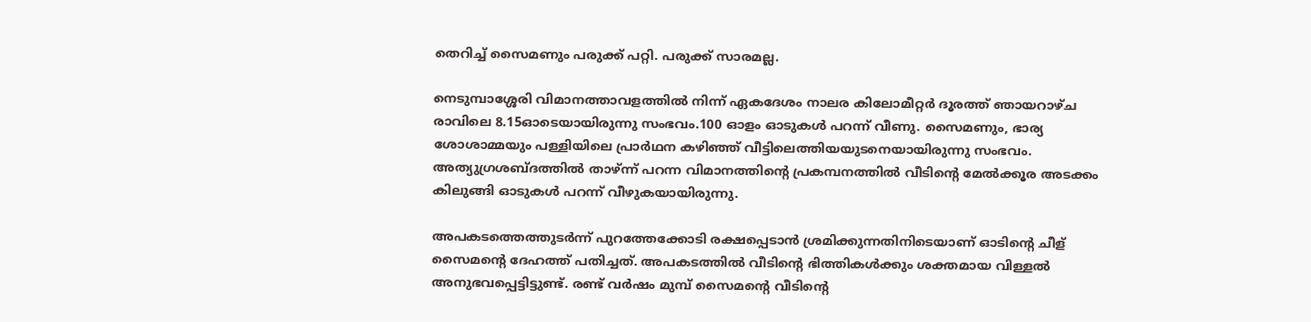തെറിച്ച് സൈമണും പരുക്ക് പറ്റി. പരുക്ക് സാരമല്ല.

നെടുമ്പാശ്ശേരി വിമാനത്താവളത്തിൽ നിന്ന് ഏകദേശം നാലര കിലോമീറ്റർ ദൂരത്ത് ഞായറാഴ്ച രാവിലെ 8.15ഓടെയായിരുന്നു സംഭവം.100 ഓളം ഓടുകൾ പറന്ന് വീണു. സൈമണും, ഭാര്യ ശോശാമ്മയും പള്ളിയിലെ പ്രാർഥന കഴിഞ്ഞ് വീട്ടിലെത്തിയയുടനെയായിരുന്നു സംഭവം. അത്യുഗ്രശബ്ദത്തിൽ താഴ്ന്ന് പറന്ന വിമാനത്തിൻ്റെ പ്രകമ്പനത്തിൽ വീടിൻ്റെ മേൽക്കൂര അടക്കം കിലുങ്ങി ഓടുകൾ പറന്ന് വീഴുകയായിരുന്നു.

അപകടത്തെത്തുടർന്ന് പുറത്തേക്കോടി രക്ഷപ്പെടാൻ ശ്രമിക്കുന്നതിനിടെയാണ് ഓടിൻ്റെ ചീള് സൈമൻ്റെ ദേഹത്ത് പതിച്ചത്. അപകടത്തിൽ വീടിൻ്റെ ഭിത്തികൾക്കും ശക്തമായ വിള്ളൽ അനുഭവപ്പെട്ടിട്ടുണ്ട്. രണ്ട് വർഷം മുമ്പ് സൈമൻ്റെ വീടിൻ്റെ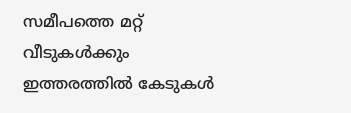സമീപത്തെ മറ്റ് വീടുകൾക്കും ഇത്തരത്തിൽ കേടുകൾ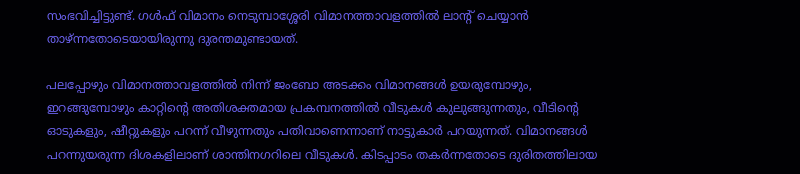സംഭവിച്ചിട്ടുണ്ട്. ഗൾഫ് വിമാനം നെടുമ്പാശ്ശേരി വിമാനത്താവളത്തിൽ ലാൻ്റ് ചെയ്യാൻ താഴ്ന്നതോടെയായിരുന്നു ദുരന്തമുണ്ടായത്.

പലപ്പോഴും വിമാനത്താവളത്തിൽ നിന്ന് ജംബോ അടക്കം വിമാനങ്ങൾ ഉയരുമ്പോഴും, ഇറങ്ങുമ്പോഴും കാറ്റിൻ്റെ അതിശക്തമായ പ്രകമ്പനത്തിൽ വീടുകൾ കുലുങ്ങുന്നതും, വീടിൻ്റെ ഓടുകളും, ഷീറ്റുകളും പറന്ന് വീഴുന്നതും പതിവാണെന്നാണ് നാട്ടുകാർ പറയുന്നത്. വിമാനങ്ങൾ പറന്നുയരുന്ന ദിശകളിലാണ് ശാന്തിനഗറിലെ വീടുകൾ. കിടപ്പാടം തകർന്നതോടെ ദുരിതത്തിലായ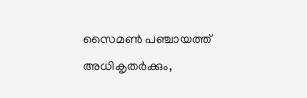സൈമൺ പഞ്ചായത്ത് അധികൃതർക്കും,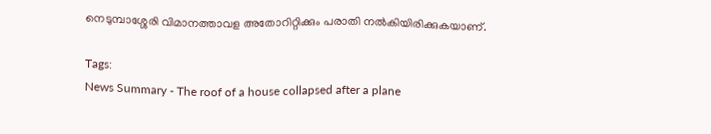നെടുമ്പാശ്ശേരി വിമാനത്താവള അതോറിറ്റിക്കും പരാതി നൽകിയിരിക്കുകയാണ്.

Tags:
News Summary - The roof of a house collapsed after a plane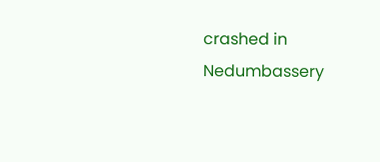crashed in Nedumbassery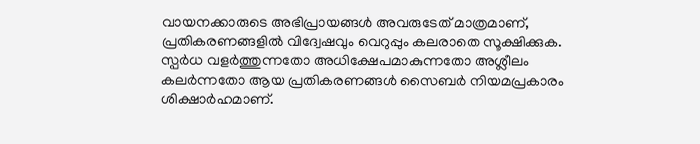വായനക്കാരുടെ അഭിപ്രായങ്ങള്‍ അവരുടേത് മാത്രമാണ്, പ്രതികരണങ്ങളിൽ വിദ്വേഷവും വെറുപ്പും കലരാതെ സൂക്ഷിക്കുക. സ്പർധ വളർത്തുന്നതോ അധിക്ഷേപമാകുന്നതോ അശ്ലീലം കലർന്നതോ ആയ പ്രതികരണങ്ങൾ സൈബർ നിയമപ്രകാരം ശിക്ഷാർഹമാണ്.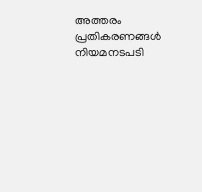അത്തരം പ്രതികരണങ്ങൾ നിയമനടപടി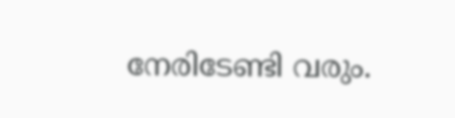നേരിടേണ്ടി വരും.